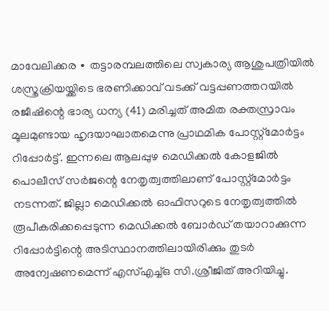മാവേലിക്കര ∙ തട്ടാരമ്പലത്തിലെ സ്വകാര്യ ആശുപത്രിയിൽ ശസ്ത്രക്രിയയ്ക്കിടെ ഭരണിക്കാവ് വടക്ക് വട്ടപ്പണത്തറയിൽ രജീഷിന്റെ ഭാര്യ ധന്യ (41) മരിച്ചത് അമിത രക്തസ്രാവം മൂലമുണ്ടായ ഹൃദയാഘാതമെന്നു പ്രാഥമിക പോസ്റ്റ്മോർട്ടം റിപ്പോർട്ട്. ഇന്നലെ ആലപ്പുഴ മെഡിക്കൽ കോളജിൽ പൊലീസ് സർജന്റെ നേതൃത്വത്തിലാണ് പോസ്റ്റ്മോർട്ടം നടന്നത്. ജില്ലാ മെഡിക്കൽ ഓഫിസറുടെ നേതൃത്വത്തിൽ രൂപീകരിക്കപ്പെടുന്ന മെഡിക്കൽ ബോർഡ് തയാറാക്കുന്ന റിപ്പോർട്ടിന്റെ അടിസ്ഥാനത്തിലായിരിക്കും തുടർ അന്വേഷണമെന്ന് എസ്എച്ച്ഒ സി.ശ്രീജിത് അറിയിച്ചു.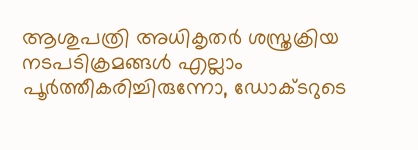ആശുപത്രി അധികൃതർ ശസ്ത്രക്രിയ നടപടിക്രമങ്ങൾ എല്ലാം പൂർത്തീകരിച്ചിരുന്നോ, ഡോക്ടറുടെ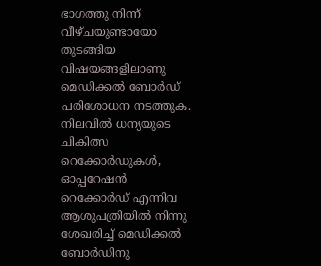ഭാഗത്തു നിന്ന് വീഴ്ചയുണ്ടായോ തുടങ്ങിയ വിഷയങ്ങളിലാണു മെഡിക്കൽ ബോർഡ് പരിശോധന നടത്തുക. നിലവിൽ ധന്യയുടെ ചികിത്സ റെക്കോർഡുകൾ, ഓപ്പറേഷൻ റെക്കോർഡ് എന്നിവ ആശുപത്രിയിൽ നിന്നു ശേഖരിച്ച് മെഡിക്കൽ ബോർഡിനു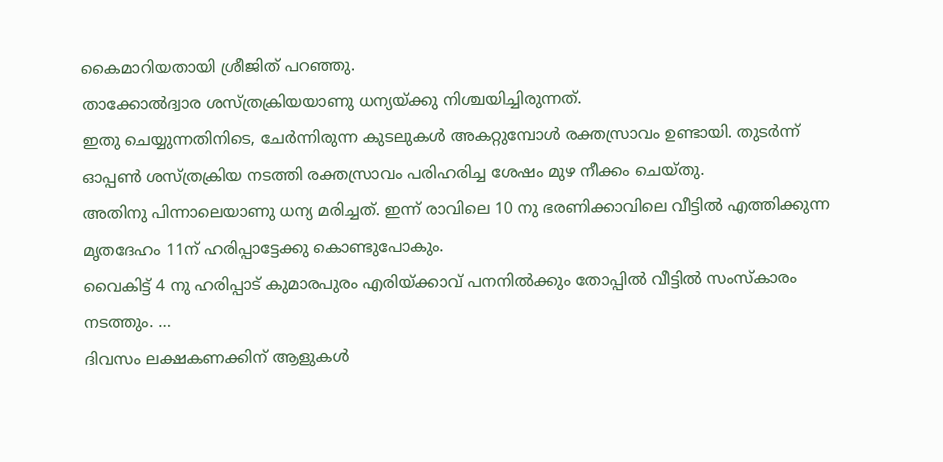കൈമാറിയതായി ശ്രീജിത് പറഞ്ഞു.
താക്കോൽദ്വാര ശസ്ത്രക്രിയയാണു ധന്യയ്ക്കു നിശ്ചയിച്ചിരുന്നത്.
ഇതു ചെയ്യുന്നതിനിടെ, ചേർന്നിരുന്ന കുടലുകൾ അകറ്റുമ്പോൾ രക്തസ്രാവം ഉണ്ടായി. തുടർന്ന് ഓപ്പൺ ശസ്ത്രക്രിയ നടത്തി രക്തസ്രാവം പരിഹരിച്ച ശേഷം മുഴ നീക്കം ചെയ്തു.
അതിനു പിന്നാലെയാണു ധന്യ മരിച്ചത്. ഇന്ന് രാവിലെ 10 നു ഭരണിക്കാവിലെ വീട്ടിൽ എത്തിക്കുന്ന മൃതദേഹം 11ന് ഹരിപ്പാട്ടേക്കു കൊണ്ടുപോകും.
വൈകിട്ട് 4 നു ഹരിപ്പാട് കുമാരപുരം എരിയ്ക്കാവ് പനനിൽക്കും തോപ്പിൽ വീട്ടിൽ സംസ്കാരം നടത്തും. …
ദിവസം ലക്ഷകണക്കിന് ആളുകൾ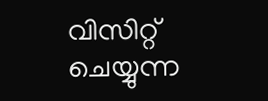വിസിറ്റ് ചെയ്യുന്ന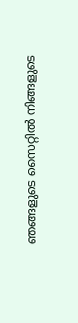ഞങ്ങളുടെ സൈറ്റിൽ നിങ്ങളുടെ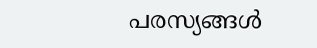പരസ്യങ്ങൾ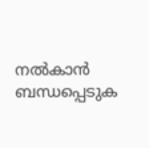നൽകാൻ ബന്ധപ്പെടുക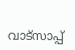വാട്സാപ്പ്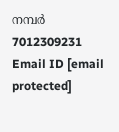നമ്പർ 7012309231 Email ID [email protected]